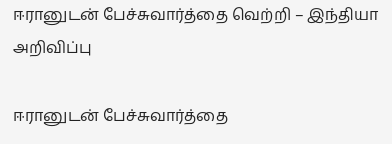ஈரானுடன் பேச்சுவார்த்தை வெற்றி – இந்தியா அறிவிப்பு

ஈரானுடன் பேச்சுவார்த்தை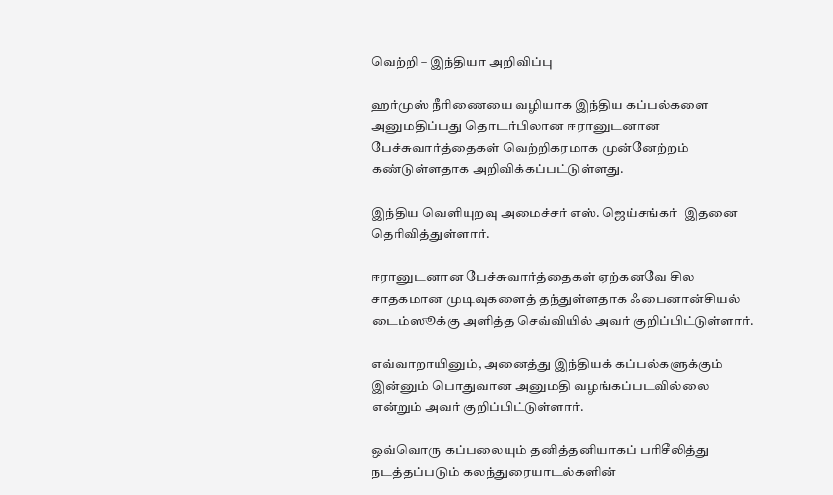வெற்றி – இந்தியா அறிவிப்பு

ஹர்முஸ் நீரிணையை வழியாக இந்திய கப்பல்களை அனுமதிப்பது தொடர்பிலான ஈரானுடனான பேச்சுவார்த்தைகள் வெற்றிகரமாக முன்னேற்றம் கண்டுள்ளதாக அறிவிக்கப்பட்டுள்ளது.

இந்திய வெளியுறவு அமைச்சர் எஸ். ஜெய்சங்கர்  இதனை தெரிவித்துள்ளார்.

ஈரானுடனான பேச்சுவார்த்தைகள் ஏற்கனவே சில சாதகமான முடிவுகளைத் தந்துள்ளதாக ஃபைனான்சியல் டைம்ஸூக்கு அளித்த செவ்வியில் அவர் குறிப்பிட்டுள்ளார்.

எவ்வாறாயினும், அனைத்து இந்தியக் கப்பல்களுக்கும் இன்னும் பொதுவான அனுமதி வழங்கப்படவில்லை என்றும் அவர் குறிப்பிட்டுள்ளார்.

ஒவ்வொரு கப்பலையும் தனித்தனியாகப் பரிசீலித்து நடத்தப்படும் கலந்துரையாடல்களின்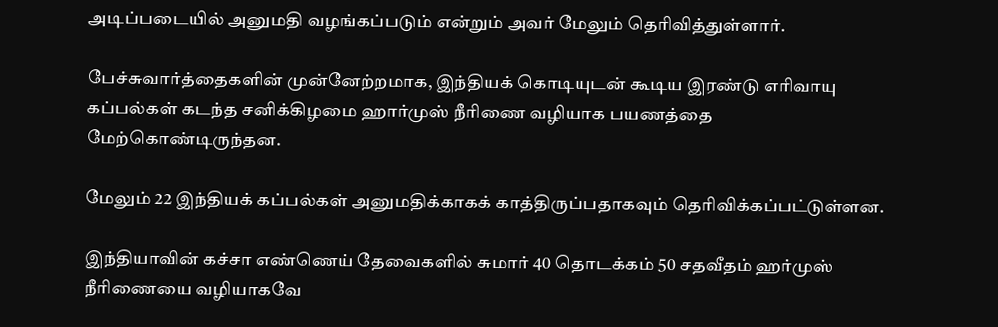அடிப்படையில் அனுமதி வழங்கப்படும் என்றும் அவர் மேலும் தெரிவித்துள்ளார்.

பேச்சுவார்த்தைகளின் முன்னேற்றமாக, இந்தியக் கொடியுடன் கூடிய இரண்டு எரிவாயு கப்பல்கள் கடந்த சனிக்கிழமை ஹார்முஸ் நீரிணை வழியாக பயணத்தை மேற்கொண்டிருந்தன.

மேலும் 22 இந்தியக் கப்பல்கள் அனுமதிக்காகக் காத்திருப்பதாகவும் தெரிவிக்கப்பட்டுள்ளன.

இந்தியாவின் கச்சா எண்ணெய் தேவைகளில் சுமார் 40 தொடக்கம் 50 சதவீதம் ஹர்முஸ் நீரிணையை வழியாகவே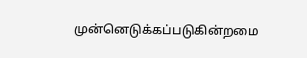முன்னெடுக்கப்படுகின்றமை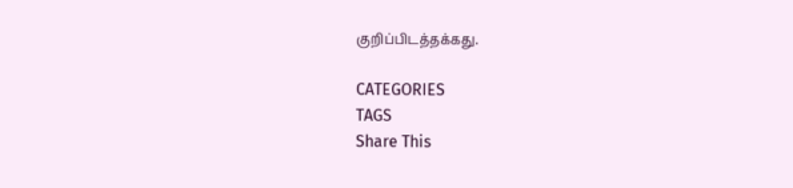குறிப்பிடத்தக்கது.

CATEGORIES
TAGS
Share This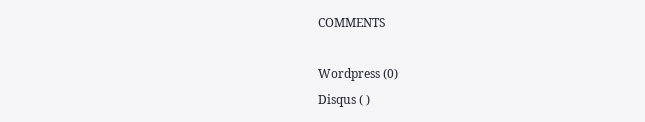COMMENTS

Wordpress (0)
Disqus ( )